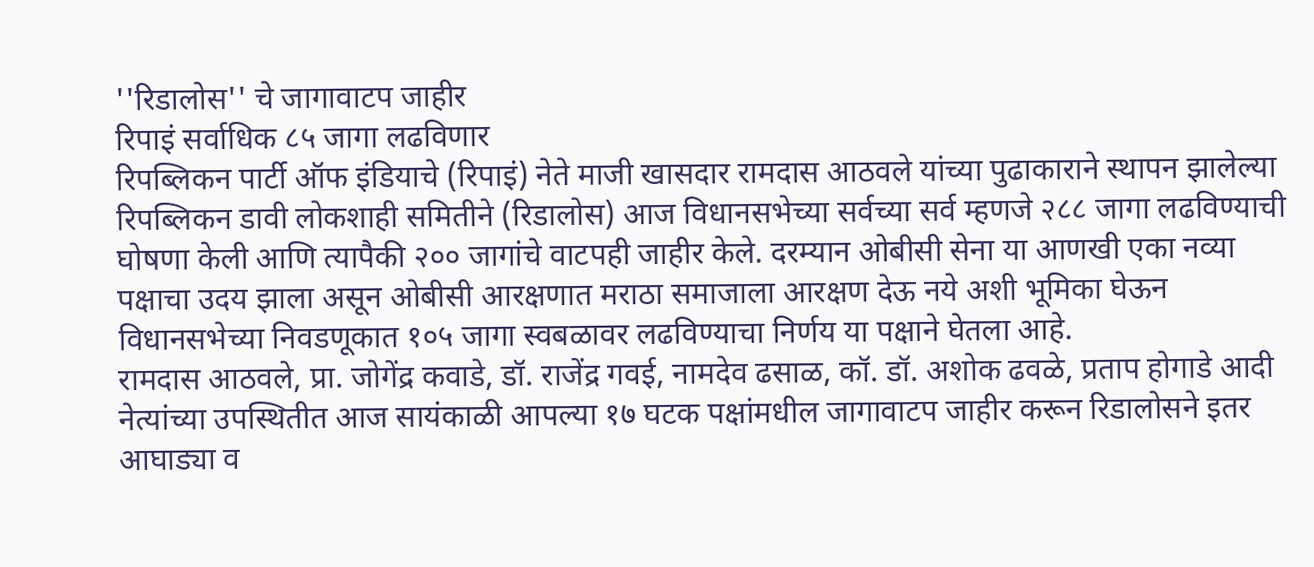''रिडालोस'' चे जागावाटप जाहीर
रिपाइं सर्वाधिक ८५ जागा लढविणार
रिपब्लिकन पार्टी ऑफ इंडियाचे (रिपाइं) नेते माजी खासदार रामदास आठवले यांच्या पुढाकाराने स्थापन झालेल्या रिपब्लिकन डावी लोकशाही समितीने (रिडालोस) आज विधानसभेच्या सर्वच्या सर्व म्हणजे २८८ जागा लढविण्याची घोषणा केली आणि त्यापैकी २०० जागांचे वाटपही जाहीर केले. दरम्यान ओबीसी सेना या आणखी एका नव्या पक्षाचा उदय झाला असून ओबीसी आरक्षणात मराठा समाजाला आरक्षण देऊ नये अशी भूमिका घेऊन विधानसभेच्या निवडणूकात १०५ जागा स्वबळावर लढविण्याचा निर्णय या पक्षाने घेतला आहे.
रामदास आठवले, प्रा. जोगेंद्र कवाडे, डॉ. राजेंद्र गवई, नामदेव ढसाळ, कॉ. डॉ. अशोक ढवळे, प्रताप होगाडे आदी नेत्यांच्या उपस्थितीत आज सायंकाळी आपल्या १७ घटक पक्षांमधील जागावाटप जाहीर करून रिडालोसने इतर आघाड्या व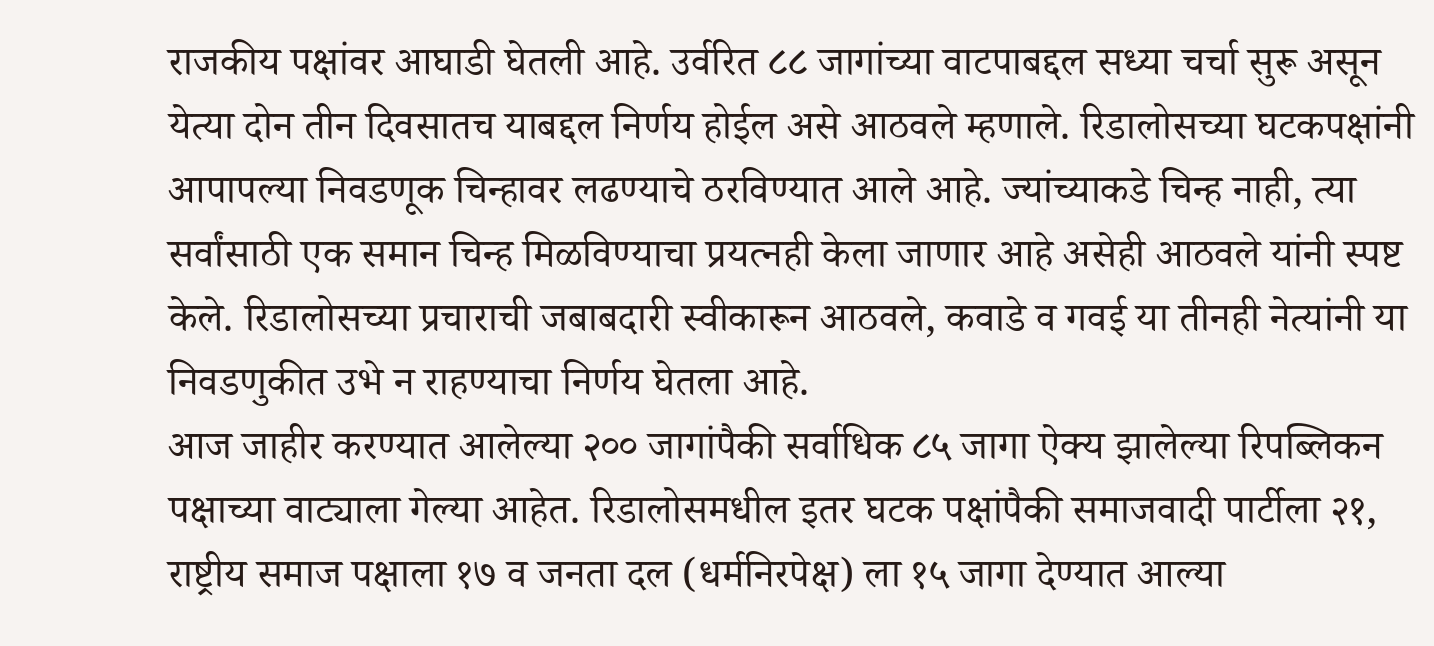राजकीय पक्षांवर आघाडी घेतली आहे. उर्वरित ८८ जागांच्या वाटपाबद्दल सध्या चर्चा सुरू असून येत्या दोन तीन दिवसातच याबद्दल निर्णय होईल असे आठवले म्हणाले. रिडालोसच्या घटकपक्षांनी आपापल्या निवडणूक चिन्हावर लढण्याचे ठरविण्यात आले आहे. ज्यांच्याकडे चिन्ह नाही, त्या सर्वांसाठी एक समान चिन्ह मिळविण्याचा प्रयत्नही केला जाणार आहे असेही आठवले यांनी स्पष्ट केले. रिडालोसच्या प्रचाराची जबाबदारी स्वीकारून आठवले, कवाडे व गवई या तीनही नेत्यांनी या निवडणुकीत उभे न राहण्याचा निर्णय घेतला आहे.
आज जाहीर करण्यात आलेल्या २०० जागांपैकी सर्वाधिक ८५ जागा ऐक्य झालेल्या रिपब्लिकन पक्षाच्या वाट्याला गेल्या आहेत. रिडालोसमधील इतर घटक पक्षांपैकी समाजवादी पार्टीला २१, राष्ट्रीय समाज पक्षाला १७ व जनता दल (धर्मनिरपेक्ष) ला १५ जागा देण्यात आल्या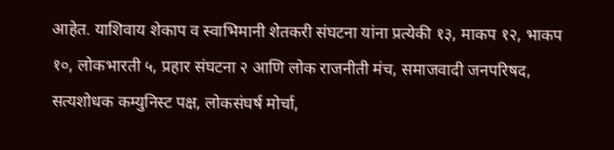आहेत. याशिवाय शेकाप व स्वाभिमानी शेतकरी संघटना यांना प्रत्येकी १३, माकप १२, भाकप १०, लोकभारती ५, प्रहार संघटना २ आणि लोक राजनीती मंच, समाजवादी जनपरिषद, सत्यशोधक कम्युनिस्ट पक्ष, लोकसंघर्ष मोर्चा,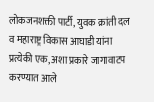लोकजनशक्ती पार्टी, युवक क्रांती दल व महाराष्ट्र विकास आघाडी यांना प्रत्येकी एक, अशा प्रकारे जागावाटप करण्यात आले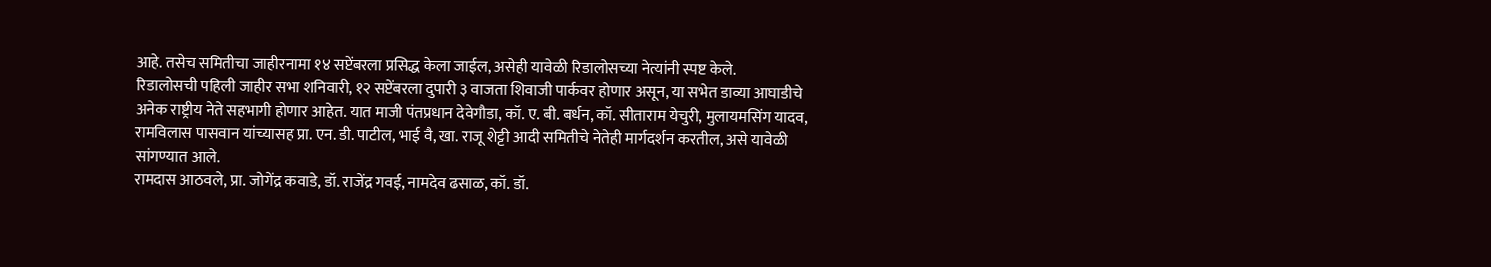आहे. तसेच समितीचा जाहीरनामा १४ सप्टेंबरला प्रसिद्ध केला जाईल, असेही यावेळी रिडालोसच्या नेत्यांनी स्पष्ट केले.
रिडालोसची पहिली जाहीर सभा शनिवारी, १२ सप्टेंबरला दुपारी ३ वाजता शिवाजी पार्कवर होणार असून, या सभेत डाव्या आघाडीचे अनेक राष्ट्रीय नेते सहभागी होणार आहेत. यात माजी पंतप्रधान देवेगौडा, कॉ. ए. बी. बर्धन, कॉ. सीताराम येचुरी, मुलायमसिंग यादव, रामविलास पासवान यांच्यासह प्रा. एन. डी. पाटील, भाई वै, खा. राजू शेट्टी आदी समितीचे नेतेही मार्गदर्शन करतील, असे यावेळी सांगण्यात आले.
रामदास आठवले, प्रा. जोगेंद्र कवाडे, डॉ. राजेंद्र गवई, नामदेव ढसाळ, कॉ. डॉ.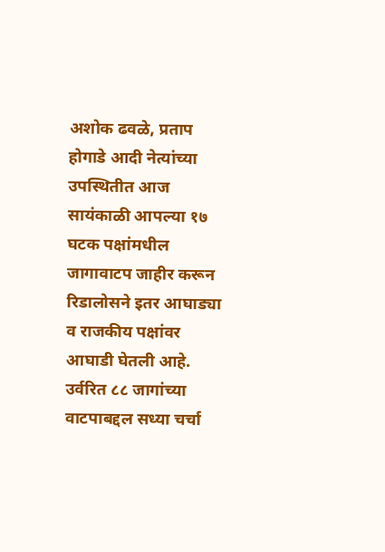अशोक ढवळे, प्रताप होगाडे आदी नेत्यांच्या उपस्थितीत आज सायंकाळी आपल्या १७ घटक पक्षांमधील जागावाटप जाहीर करून रिडालोसने इतर आघाड्या व राजकीय पक्षांवर आघाडी घेतली आहे. उर्वरित ८८ जागांच्या वाटपाबद्दल सध्या चर्चा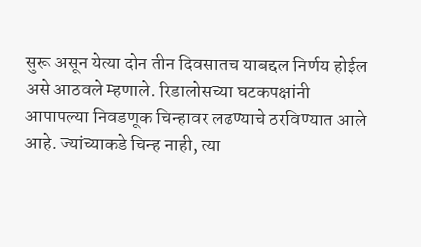सुरू असून येत्या दोन तीन दिवसातच याबद्दल निर्णय होईल असे आठवले म्हणाले. रिडालोसच्या घटकपक्षांनी आपापल्या निवडणूक चिन्हावर लढण्याचे ठरविण्यात आले आहे. ज्यांच्याकडे चिन्ह नाही, त्या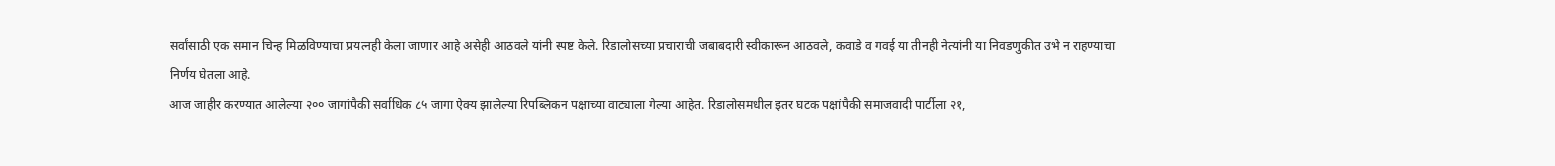सर्वांसाठी एक समान चिन्ह मिळविण्याचा प्रयत्नही केला जाणार आहे असेही आठवले यांनी स्पष्ट केले. रिडालोसच्या प्रचाराची जबाबदारी स्वीकारून आठवले, कवाडे व गवई या तीनही नेत्यांनी या निवडणुकीत उभे न राहण्याचा निर्णय घेतला आहे.
आज जाहीर करण्यात आलेल्या २०० जागांपैकी सर्वाधिक ८५ जागा ऐक्य झालेल्या रिपब्लिकन पक्षाच्या वाट्याला गेल्या आहेत. रिडालोसमधील इतर घटक पक्षांपैकी समाजवादी पार्टीला २१,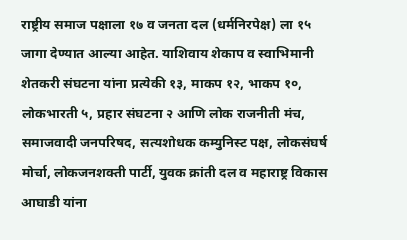राष्ट्रीय समाज पक्षाला १७ व जनता दल (धर्मनिरपेक्ष) ला १५ जागा देण्यात आल्या आहेत. याशिवाय शेकाप व स्वाभिमानी शेतकरी संघटना यांना प्रत्येकी १३, माकप १२, भाकप १०, लोकभारती ५, प्रहार संघटना २ आणि लोक राजनीती मंच, समाजवादी जनपरिषद, सत्यशोधक कम्युनिस्ट पक्ष, लोकसंघर्ष मोर्चा, लोकजनशक्ती पार्टी, युवक क्रांती दल व महाराष्ट्र विकास आघाडी यांना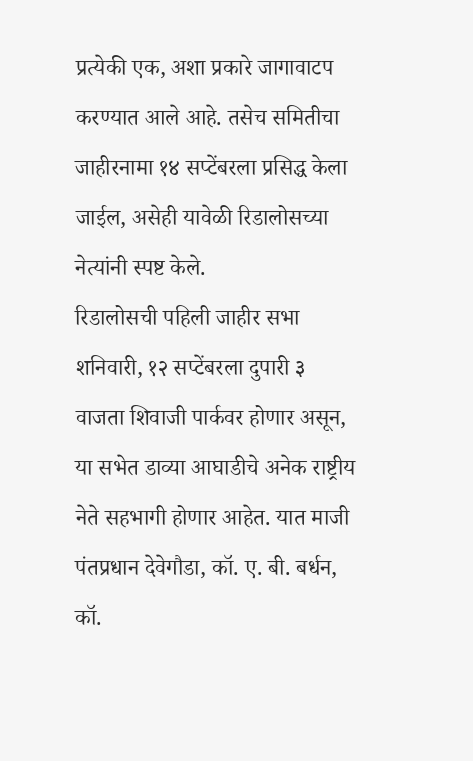प्रत्येकी एक, अशा प्रकारे जागावाटप करण्यात आले आहे. तसेच समितीचा जाहीरनामा १४ सप्टेंबरला प्रसिद्ध केला जाईल, असेही यावेळी रिडालोसच्या नेत्यांनी स्पष्ट केले.
रिडालोसची पहिली जाहीर सभा शनिवारी, १२ सप्टेंबरला दुपारी ३ वाजता शिवाजी पार्कवर होणार असून, या सभेत डाव्या आघाडीचे अनेक राष्ट्रीय नेते सहभागी होणार आहेत. यात माजी पंतप्रधान देवेगौडा, कॉ. ए. बी. बर्धन, कॉ.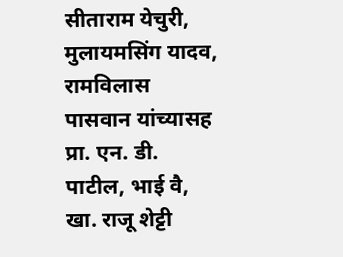सीताराम येचुरी, मुलायमसिंग यादव, रामविलास पासवान यांच्यासह प्रा. एन. डी. पाटील, भाई वै, खा. राजू शेट्टी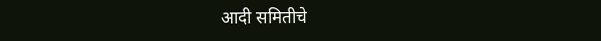आदी समितीचे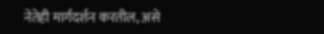नेतेही मार्गदर्शन करतील, असे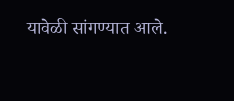यावेळी सांगण्यात आले.